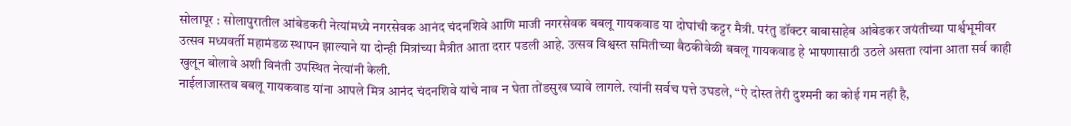सोलापूर : सोलापुरातील आंबेडकरी नेत्यांमध्ये नगरसेवक आनंद चंदनशिवे आणि माजी नगरसेवक बबलू गायकवाड या दोघांची कट्टर मैत्री. परंतु डॉक्टर बाबासाहेब आंबेडकर जयंतीच्या पार्श्वभूमीवर उत्सव मध्यवर्ती महामंडळ स्थापन झाल्याने या दोन्ही मित्रांच्या मैत्रीत आता दरार पडली आहे. उत्सव विश्वस्त समितीच्या बैठकीवेळी बबलू गायकवाड हे भाषणासाठी उठले असता त्यांना आता सर्व काही खुलून बोलावे अशी विनंती उपस्थित नेत्यांनी केली.
नाईलाजास्तव बबलू गायकवाड यांना आपले मित्र आनंद चंदनशिवे यांचे नाव न घेता तोंडसुख घ्यावे लागले. त्यांनी सर्वच पत्ते उघडले, “ऐ दोस्त तेरी दुश्मनी का कोई गम नही है,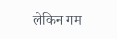लेकिन गम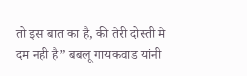तो इस बात का है, की तेरी दोस्ती मे दम नही है” बबलू गायकवाड यांनी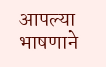आपल्या भाषणाने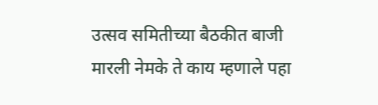उत्सव समितीच्या बैठकीत बाजी मारली नेमके ते काय म्हणाले पहा